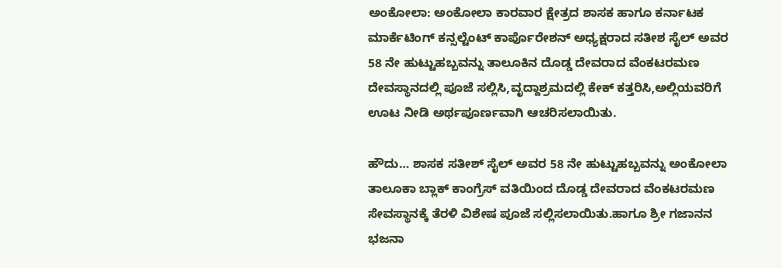ಅಂಕೋಲಾ: ಅಂಕೋಲಾ ಕಾರವಾರ ಕ್ಷೇತ್ರದ ಶಾಸಕ ಹಾಗೂ ಕರ್ನಾಟಕ ಮಾರ್ಕೆಟಿಂಗ್ ಕನ್ಸಲ್ಟೆಂಟ್ ಕಾರ್ಪೊರೇಶನ್ ಅಧ್ಯಕ್ಷರಾದ ಸತೀಶ ಸೈಲ್ ಅವರ 58 ನೇ ಹುಟ್ಟುಹಬ್ಬವನ್ನು ತಾಲೂಕಿನ ದೊಡ್ಡ ದೇವರಾದ ವೆಂಕಟರಮಣ ದೇವಸ್ಥಾನದಲ್ಲಿ ಪೂಜೆ ಸಲ್ಲಿಸಿ,ವೃದ್ದಾಶ್ರಮದಲ್ಲಿ ಕೇಕ್ ಕತ್ತರಿಸಿ,ಅಲ್ಲಿಯವರಿಗೆ ಊಟ ನೀಡಿ ಅರ್ಥಪೂರ್ಣವಾಗಿ ಆಚರಿಸಲಾಯಿತು.

ಹೌದು… ಶಾಸಕ ಸತೀಶ್ ಸೈಲ್ ಅವರ 58 ನೇ ಹುಟ್ಟುಹಬ್ಬವನ್ನು ಅಂಕೋಲಾ ತಾಲೂಕಾ ಬ್ಲಾಕ್ ಕಾಂಗ್ರೆಸ್ ವತಿಯಿಂದ ದೊಡ್ಡ ದೇವರಾದ ವೆಂಕಟರಮಣ ಸೇವಸ್ಥಾನಕ್ಕೆ ತೆರಳಿ ವಿಶೇಷ ಪೂಜೆ ಸಲ್ಲಿಸಲಾಯಿತು.ಹಾಗೂ ಶ್ರೀ ಗಜಾನನ ಭಜನಾ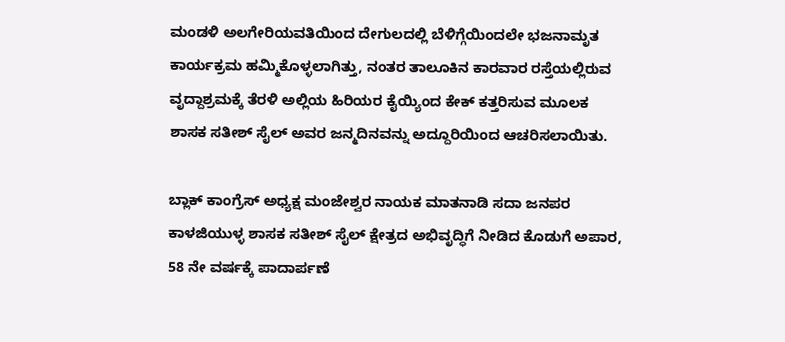ಮಂಡಳಿ ಅಲಗೇರಿಯವತಿಯಿಂದ ದೇಗುಲದಲ್ಲಿ ಬೆಳಿಗ್ಗೆಯಿಂದಲೇ ಭಜನಾಮೃತ ಕಾರ್ಯಕ್ರಮ ಹಮ್ಮಿಕೊಳ್ಳಲಾಗಿತ್ತು, ನಂತರ ತಾಲೂಕಿನ ಕಾರವಾರ ರಸ್ತೆಯಲ್ಲಿರುವ ವೃದ್ದಾಶ್ರಮಕ್ಕೆ ತೆರಳಿ ಅಲ್ಲಿಯ ಹಿರಿಯರ ಕೈಯ್ಯಿಂದ ಕೇಕ್ ಕತ್ತರಿಸುವ ಮೂಲಕ ಶಾಸಕ ಸತೀಶ್ ಸೈಲ್ ಅವರ ಜನ್ಮದಿನವನ್ನು ಅದ್ದೂರಿಯಿಂದ ಆಚರಿಸಲಾಯಿತು.

ಬ್ಲಾಕ್ ಕಾಂಗ್ರೆಸ್ ಅಧ್ಯಕ್ಷ ಮಂಜೇಶ್ವರ ನಾಯಕ ಮಾತನಾಡಿ ಸದಾ ಜನಪರ ಕಾಳಜಿಯುಳ್ಳ ಶಾಸಕ ಸತೀಶ್ ಸೈಲ್ ಕ್ಷೇತ್ರದ ಅಭಿವೃದ್ಧಿಗೆ ನೀಡಿದ ಕೊಡುಗೆ ಅಪಾರ, 58 ನೇ ವರ್ಷಕ್ಕೆ ಪಾದಾರ್ಪಣೆ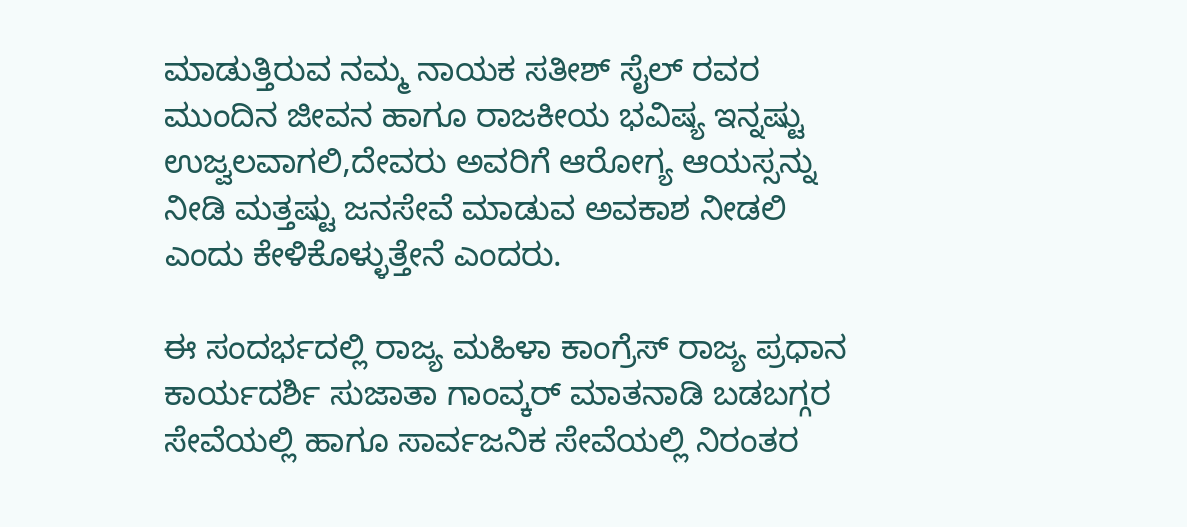ಮಾಡುತ್ತಿರುವ ನಮ್ಮ ನಾಯಕ ಸತೀಶ್ ಸೈಲ್ ರವರ ಮುಂದಿನ ಜೀವನ ಹಾಗೂ ರಾಜಕೀಯ ಭವಿಷ್ಯ ಇನ್ನಷ್ಟು ಉಜ್ವಲವಾಗಲಿ,ದೇವರು ಅವರಿಗೆ ಆರೋಗ್ಯ ಆಯಸ್ಸನ್ನು ನೀಡಿ ಮತ್ತಷ್ಟು ಜನಸೇವೆ ಮಾಡುವ ಅವಕಾಶ ನೀಡಲಿ ಎಂದು ಕೇಳಿಕೊಳ್ಳುತ್ತೇನೆ ಎಂದರು.

ಈ ಸಂದರ್ಭದಲ್ಲಿ ರಾಜ್ಯ ಮಹಿಳಾ ಕಾಂಗ್ರೆಸ್ ರಾಜ್ಯ ಪ್ರಧಾನ ಕಾರ್ಯದರ್ಶಿ ಸುಜಾತಾ ಗಾಂವ್ಕರ್ ಮಾತನಾಡಿ ಬಡಬಗ್ಗರ ಸೇವೆಯಲ್ಲಿ ಹಾಗೂ ಸಾರ್ವಜನಿಕ ಸೇವೆಯಲ್ಲಿ ನಿರಂತರ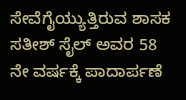ಸೇವೆಗೈಯ್ಯುತ್ತಿರುವ ಶಾಸಕ ಸತೀಶ್ ಸೈಲ್ ಅವರ 58 ನೇ ವರ್ಷಕ್ಕೆ ಪಾದಾರ್ಪಣೆ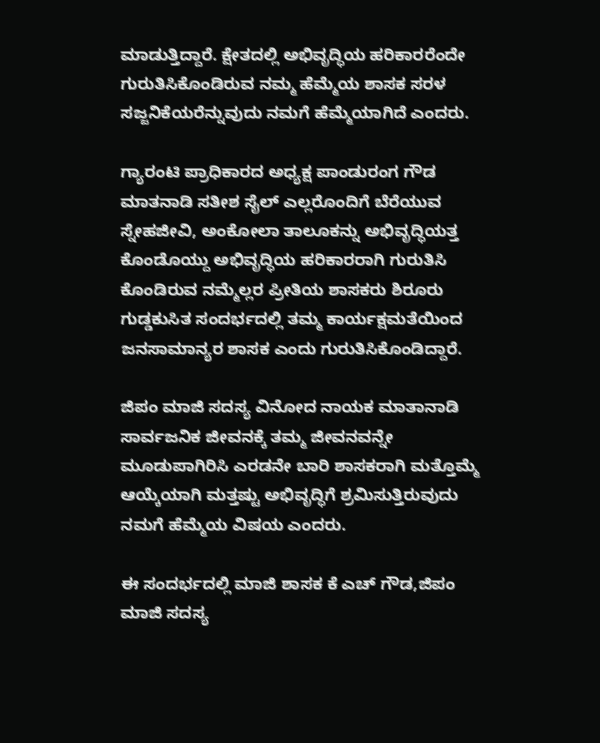ಮಾಡುತ್ತಿದ್ದಾರೆ. ಕ್ಷೇತದಲ್ಲಿ ಅಭಿವೃದ್ಧಿಯ ಹರಿಕಾರರೆಂದೇ ಗುರುತಿಸಿಕೊಂಡಿರುವ ನಮ್ಮ ಹೆಮ್ಮೆಯ ಶಾಸಕ ಸರಳ ಸಜ್ಜನಿಕೆಯರೆನ್ನುವುದು ನಮಗೆ ಹೆಮ್ಮೆಯಾಗಿದೆ ಎಂದರು.

ಗ್ಯಾರಂಟಿ ಪ್ರಾಧಿಕಾರದ ಅಧ್ಯಕ್ಷ ಪಾಂಡುರಂಗ ಗೌಡ ಮಾತನಾಡಿ ಸತೀಶ ಸೈಲ್ ಎಲ್ಲರೊಂದಿಗೆ ಬೆರೆಯುವ ಸ್ನೇಹಜೀವಿ, ಅಂಕೋಲಾ ತಾಲೂಕನ್ನು ಅಭಿವೃದ್ಧಿಯತ್ತ ಕೊಂಡೊಯ್ದು ಅಭಿವೃದ್ಧಿಯ ಹರಿಕಾರರಾಗಿ ಗುರುತಿಸಿ ಕೊಂಡಿರುವ ನಮ್ಮೆಲ್ಲರ ಪ್ರೀತಿಯ ಶಾಸಕರು ಶಿರೂರು ಗುಡ್ಡಕುಸಿತ ಸಂದರ್ಭದಲ್ಲಿ ತಮ್ಮ ಕಾರ್ಯಕ್ಷಮತೆಯಿಂದ ಜನಸಾಮಾನ್ಯರ ಶಾಸಕ ಎಂದು ಗುರುತಿಸಿಕೊಂಡಿದ್ದಾರೆ.

ಜಿಪಂ ಮಾಜಿ ಸದಸ್ಯ ವಿನೋದ ನಾಯಕ ಮಾತಾನಾಡಿ ಸಾರ್ವಜನಿಕ ಜೀವನಕ್ಕೆ ತಮ್ಮ ಜೀವನವನ್ನೇ ಮೂಡುಪಾಗಿರಿಸಿ ಎರಡನೇ ಬಾರಿ ಶಾಸಕರಾಗಿ ಮತ್ತೊಮ್ಮೆ ಆಯ್ಕೆಯಾಗಿ ಮತ್ತಷ್ಟು ಅಭಿವೃದ್ಧಿಗೆ ಶ್ರಮಿಸುತ್ತಿರುವುದು ನಮಗೆ ಹೆಮ್ಮೆಯ ವಿಷಯ ಎಂದರು.

ಈ ಸಂದರ್ಭದಲ್ಲಿ ಮಾಜಿ ಶಾಸಕ ಕೆ ಎಚ್ ಗೌಡ,ಜಿಪಂ ಮಾಜಿ ಸದಸ್ಯ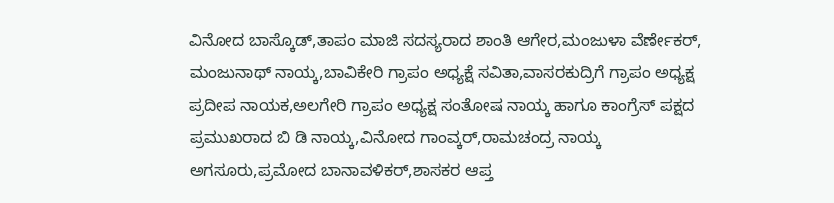ವಿನೋದ ಬಾಸ್ಕೊಡ್,ತಾಪಂ ಮಾಜಿ ಸದಸ್ಯರಾದ ಶಾಂತಿ ಆಗೇರ,ಮಂಜುಳಾ ವೆರ್ಣೇಕರ್, ಮಂಜುನಾಥ್ ನಾಯ್ಕ,ಬಾವಿಕೇರಿ ಗ್ರಾಪಂ ಅಧ್ಯಕ್ಷೆ ಸವಿತಾ,ವಾಸರಕುದ್ರಿಗೆ ಗ್ರಾಪಂ ಅಧ್ಯಕ್ಷ ಪ್ರದೀಪ ನಾಯಕ,ಅಲಗೇರಿ ಗ್ರಾಪಂ ಅಧ್ಯಕ್ಷ ಸಂತೋಷ ನಾಯ್ಕ ಹಾಗೂ ಕಾಂಗ್ರೆಸ್ ಪಕ್ಷದ ಪ್ರಮುಖರಾದ ಬಿ ಡಿ ನಾಯ್ಕ,ವಿನೋದ ಗಾಂವ್ಕರ್,ರಾಮಚಂದ್ರ ನಾಯ್ಕ ಅಗಸೂರು,ಪ್ರಮೋದ ಬಾನಾವಳಿಕರ್,ಶಾಸಕರ ಆಪ್ತ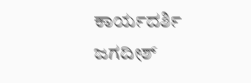ಕಾರ್ಯದರ್ಶಿ ಜಗದೀಶ್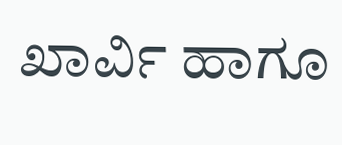ಖಾರ್ವಿ ಹಾಗೂ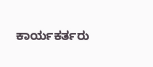ಕಾರ್ಯಕರ್ತರು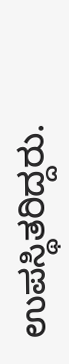ಉಪಸ್ಥಿತರಿದ್ದರು.